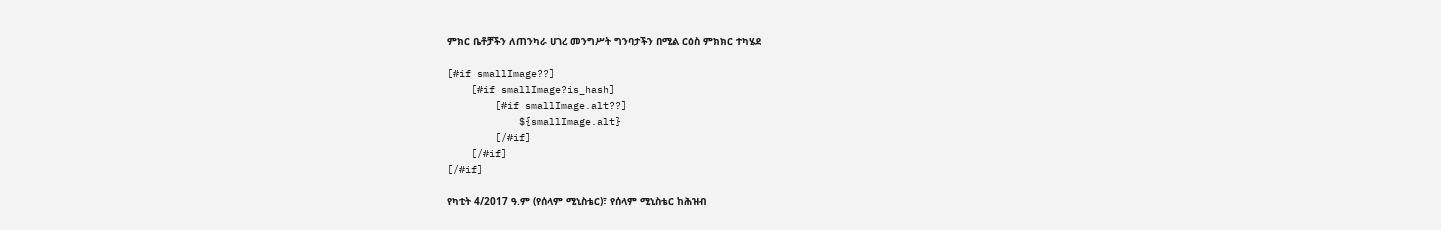ምክር ቤቶቻችን ለጠንካራ ሀገረ መንግሥት ግንባታችን በሚል ርዕስ ምክክር ተካሄደ

[#if smallImage??]
    [#if smallImage?is_hash]
        [#if smallImage.alt??]
            ${smallImage.alt}
        [/#if]
    [/#if]
[/#if]

የካቲት 4/2017 ዓ.ም (የሰላም ሚኒስቴር)፣ የሰላም ሚኒስቴር ከሕዝብ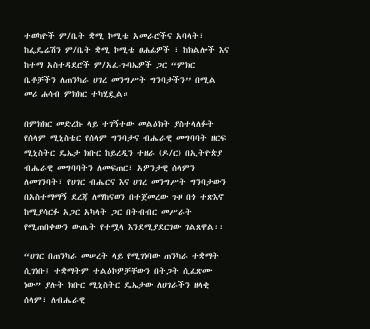ተወካዮች ም/ቤት ቋሚ ኮሚቴ አመራሮችና አባላት፣ ከፌዴሬሽን ም/ቤት ቋሚ ኮሚቴ ፀሐፊዎች ፣ ከክልሎች እና ከተማ አስተዳደሮች ም/አፈ-ጉባኤዎች ጋር “ምክር ቤቶቻችን ለጠንካራ ሀገረ መንግሥት ግንባታችን’’ በሚል መሪ ሐሳብ ምክክር ተካሂዷል።

በምክክር መድረኩ ላይ ተገኝተው መልዕክት ያስተላለፉት የሰላም ሚኒስቴር የሰላም ግንባታና ብሔራዊ መግባባት ዘርፍ ሚኒስትር ዴኤታ ክቡር ከይረዲን ተዘራ (ዶ/ር) በኢትዮጵያ ብሔራዊ መግባባትን ለመፍጠር፣ አዎንታዊ ሰላምን ለመገንባት፣ የሀገር ብሔርና እና ሀገረ መንግሥት ግንባታውን በአስተማማኝ ደረጃ ለማከናወን በተጀመረው ጉዞ በጎ ተጽእኖ ከሚያሳርፉ አጋር አካላት ጋር በትብብር መሥራት የሚጠበቀውን ውጤት የተሟላ እንደሚያደርገው ገልጸዋል፡፡

“ሀገር በጠንካራ መሠረት ላይ የሚገነባው ጠንካራ ተቋማት ሲገነቡ፤ ተቋማትም ተልዕኮዎቻቸውን በትጋት ሲፈጽሙ ነው” ያሉት ክቡር ሚኒስትር ዴኤታው ለሀገራችን ዘላቂ ሰላም፣ ለብሔራዊ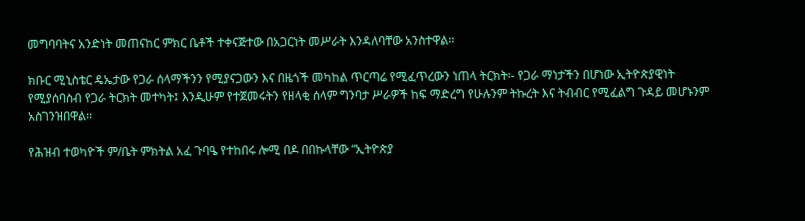መግባባትና አንድነት መጠናከር ምክር ቤቶች ተቀናጅተው በአጋርነት መሥራት እንዳለባቸው አንስተዋል፡፡

ክቡር ሚኒስቴር ዴኤታው የጋራ ሰላማችንን የሚያናጋውን እና በዜጎች መካከል ጥርጣሬ የሚፈጥረውን ነጠላ ትርክት፡- የጋራ ማነታችን በሆነው ኢትዮጵያዊነት የሚያሰባስብ የጋራ ትርክት መተካት፤ እንዲሁም የተጀመሩትን የዘላቂ ሰላም ግንባታ ሥራዎች ከፍ ማድረግ የሁሉንም ትኩረት እና ትብብር የሚፈልግ ጉዳይ መሆኑንም አስገንዝበዋል፡፡

የሕዝብ ተወካዮች ም/ቤት ምክትል አፈ ጉባዔ የተከበሩ ሎሚ በዶ በበኩላቸው “ኢትዮጵያ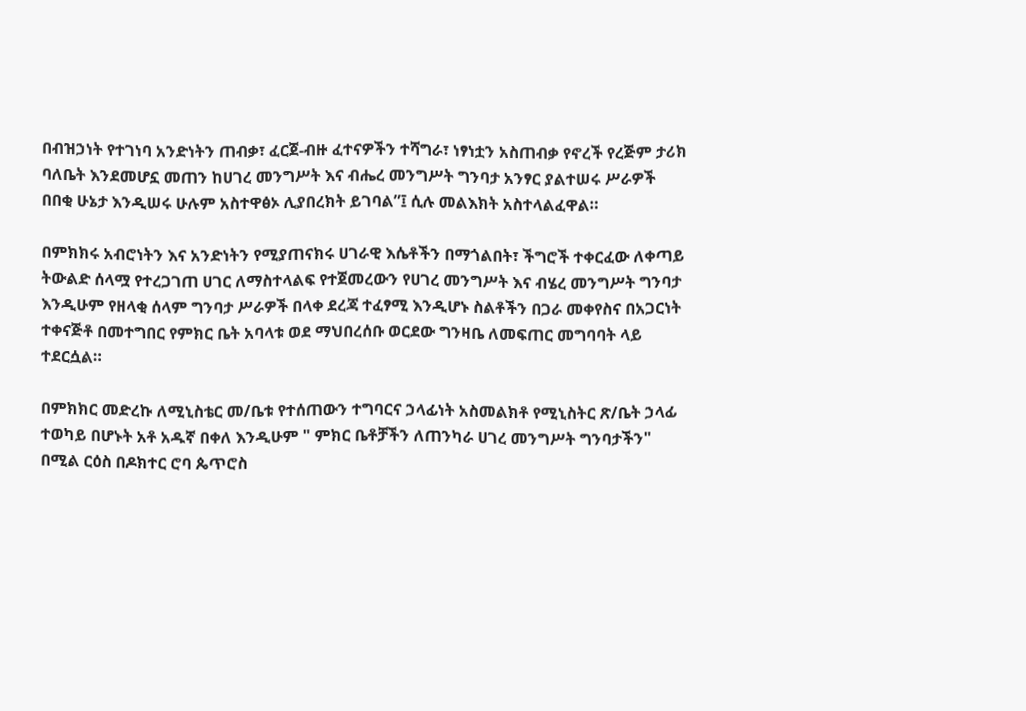በብዝኃነት የተገነባ አንድነትን ጠብቃ፣ ፈርጀ-ብዙ ፈተናዎችን ተሻግራ፣ ነፃነቷን አስጠብቃ የኖረች የረጅም ታሪክ ባለቤት እንደመሆኗ መጠን ከሀገረ መንግሥት እና ብሔረ መንግሥት ግንባታ አንፃር ያልተሠሩ ሥራዎች በበቂ ሁኔታ እንዲሠሩ ሁሉም አስተዋፅኦ ሊያበረክት ይገባል”፤ ሲሉ መልእክት አስተላልፈዋል።

በምክክሩ አብሮነትን እና አንድነትን የሚያጠናክሩ ሀገራዊ እሴቶችን በማጎልበት፣ ችግሮች ተቀርፈው ለቀጣይ ትውልድ ሰላሟ የተረጋገጠ ሀገር ለማስተላልፍ የተጀመረውን የሀገረ መንግሥት እና ብሄረ መንግሥት ግንባታ እንዲሁም የዘላቂ ሰላም ግንባታ ሥራዎች በላቀ ደረጃ ተፈፃሚ እንዲሆኑ ስልቶችን በጋራ መቀየስና በአጋርነት ተቀናጅቶ በመተግበር የምክር ቤት አባላቱ ወደ ማህበረሰቡ ወርደው ግንዛቤ ለመፍጠር መግባባት ላይ ተደርሷል።

በምክክር መድረኩ ለሚኒስቴር መ/ቤቱ የተሰጠውን ተግባርና ኃላፊነት አስመልክቶ የሚኒስትር ጽ/ቤት ኃላፊ ተወካይ በሆኑት አቶ አዱኛ በቀለ እንዲሁም " ምክር ቤቶቻችን ለጠንካራ ሀገረ መንግሥት ግንባታችን" በሚል ርዕስ በዶክተር ሮባ ጴጥሮስ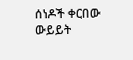ሰነዶች ቀርበው ውይይት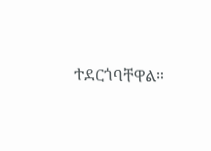ተደርጎባቸዋል።